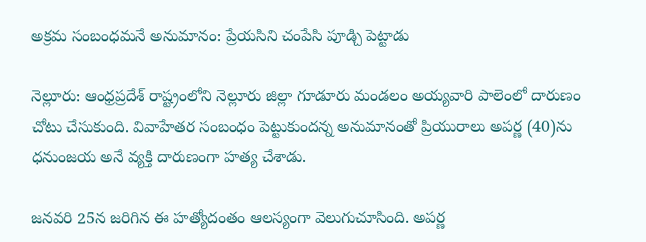అక్రమ సంబంధమనే అనుమానం: ప్రేయసిని చంపేసి పూడ్చి పెట్టాడు

నెల్లూరు: ఆంధ్రప్రదేశ్ రాష్ట్రంలోని నెల్లూరు జిల్లా గూడూరు మండలం అయ్యవారి పాలెంలో దారుణం చోటు చేసుకుంది. వివాహేతర సంబంధం పెట్టుకుందన్న అనుమానంతో ప్రియురాలు అపర్ణ (40)ను ధనుంజయ అనే వ్యక్తి దారుణంగా హత్య చేశాడు.

జనవరి 25న జరిగిన ఈ హత్యోదంతం ఆలస్యంగా వెలుగుచూసింది. అపర్ణ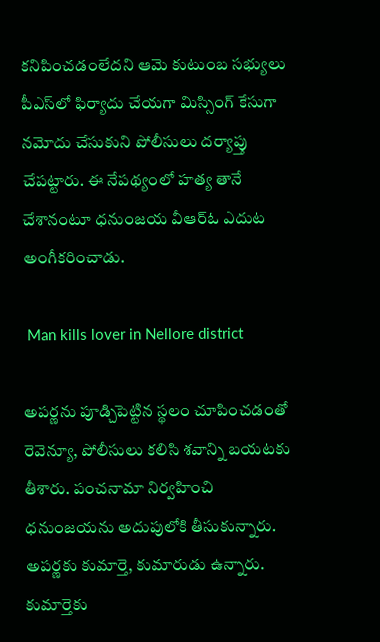కనిపించడంలేదని ఆమె కుటుంబ సభ్యులు పీఎస్‌లో ఫిర్యాదు చేయగా మిస్సింగ్‌ కేసుగా నమోదు చేసుకుని పోలీసులు దర్యాప్తు చేపట్టారు. ఈ నేపథ్యంలో హత్య తానే చేశానంటూ ధనుంజయ వీఆర్‌ఓ ఎదుట అంగీకరించాడు.

 Man kills lover in Nellore district

అపర్ణను పూడ్చిపెట్టిన స్థలం చూపించడంతో రెవెన్యూ, పోలీసులు కలిసి శవాన్ని బయటకు తీశారు. పంచనామా నిర్వహించి ధనుంజయను అదుపులోకి తీసుకున్నారు. అపర్ణకు కుమార్తె, కుమారుడు ఉన్నారు. కుమార్తెకు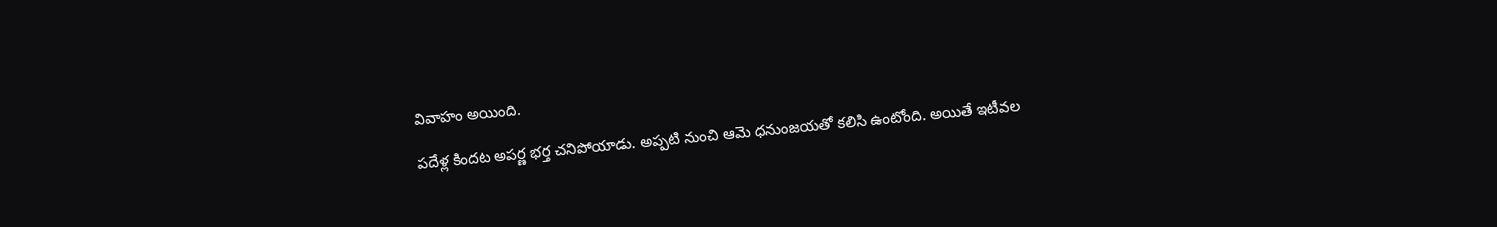వివాహం అయింది.

పదేళ్ల కిందట అపర్ణ భర్త చనిపోయాడు. అప్పటి నుంచి ఆమె ధనుంజయతో కలిసి ఉంటోంది. అయితే ఇటీవల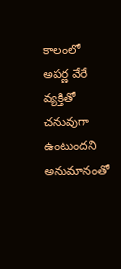కాలంలో అపర్ణ వేరే వ్యక్తితో చనువుగా ఉంటుందని అనుమానంతో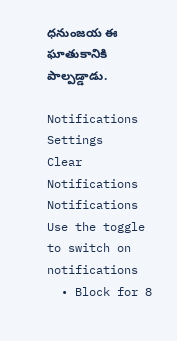ధనుంజయ ఈ ఘాతుకానికి పాల్పడ్డాడు.

Notifications
Settings
Clear Notifications
Notifications
Use the toggle to switch on notifications
  • Block for 8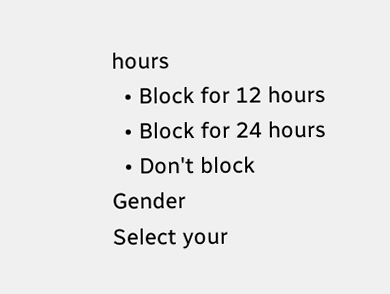hours
  • Block for 12 hours
  • Block for 24 hours
  • Don't block
Gender
Select your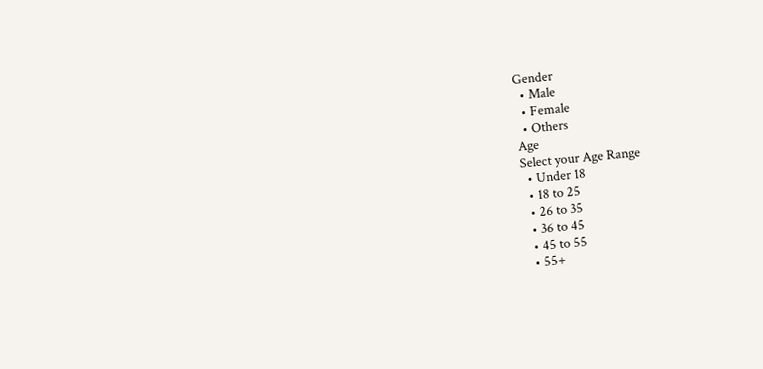Gender
  • Male
  • Female
  • Others
Age
Select your Age Range
  • Under 18
  • 18 to 25
  • 26 to 35
  • 36 to 45
  • 45 to 55
  • 55+